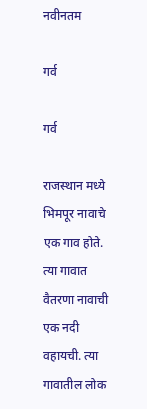नवीनतम

गर्व

गर्व

राजस्थान मध्ये भिमपूर नावाचे एक गाव होते. त्या गावात वैतरणा नावाची एक नदी वहायची. त्या गावातील लोक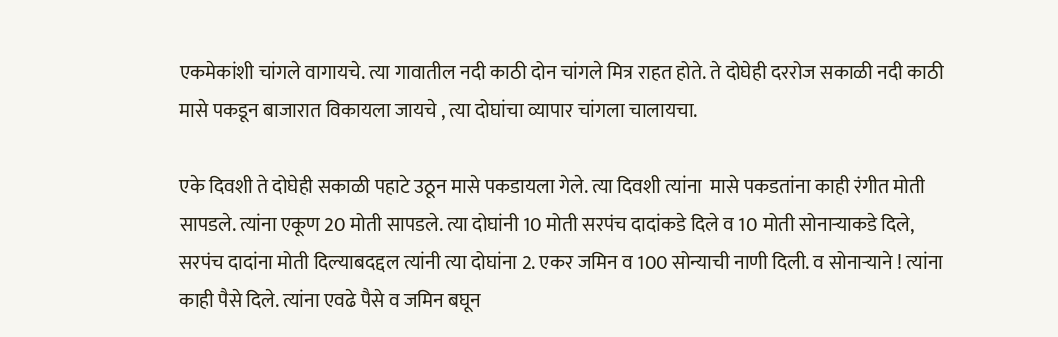एकमेकांशी चांगले वागायचे. त्या गावातील नदी काठी दोन चांगले मित्र राहत होते. ते दोघेही दररोज सकाळी नदी काठी मासे पकडून बाजारात विकायला जायचे , त्या दोघांचा व्यापार चांगला चालायचा.

एके दिवशी ते दोघेही सकाळी पहाटे उठून मासे पकडायला गेले. त्या दिवशी त्यांना  मासे पकडतांना काही रंगीत मोती सापडले. त्यांना एकूण 20 मोती सापडले. त्या दोघांनी 10 मोती सरपंच दादांकडे दिले व 10 मोती सोनाऱ्याकडे दिले, सरपंच दादांना मोती दिल्याबदद्दल त्यांनी त्या दोघांना 2. एकर जमिन व 100 सोन्याची नाणी दिली. व सोनाऱ्याने ! त्यांना काही पैसे दिले. त्यांना एवढे पैसे व जमिन बघून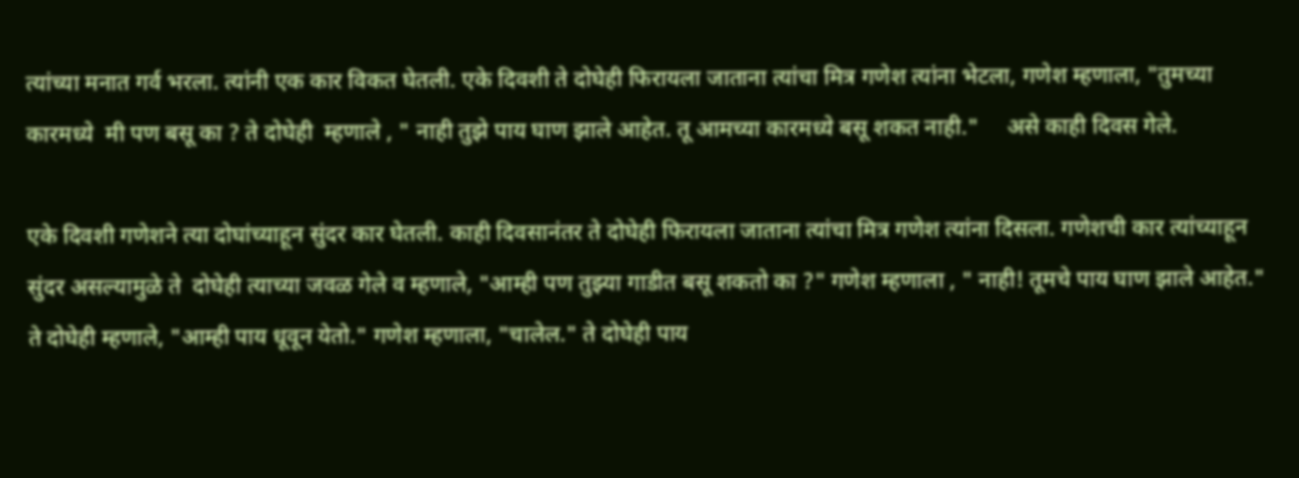त्यांच्या मनात गर्व भरला. त्यांनी एक कार विकत घेतली. एके दिवशी ते दोघेही फिरायला जाताना त्यांचा मित्र गणेश त्यांना भेटला, गणेश म्हणाला, "तुमच्या कारमध्ये  मी पण बसू का ? ते दोघेही  म्हणाले , " नाही तुझे पाय घाण झाले आहेत. तू आमच्या कारमध्ये बसू शकत नाही."     असे काही दिवस गेले.

एके दिवशी गणेशने त्या दोघांच्याहून सुंदर कार घेतली. काही दिवसानंतर ते दोघेही फिरायला जाताना त्यांचा मित्र गणेश त्यांना दिसला. गणेशची कार त्यांच्याहून सुंदर असल्यामुळे ते  दोघेही त्याच्या जवळ गेले व म्हणाले, "आम्ही पण तुझ्या गाडीत बसू शकतो का ?" गणेश म्हणाला , " नाही! तूमचे पाय घाण झाले आहेत." ते दोघेही म्हणाले, "आम्ही पाय धूवून येतो." गणेश म्हणाला, "चालेल." ते दोघेही पाय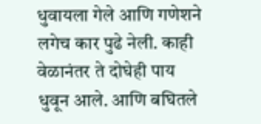धुवायला गेले आणि गणेशने लगेच कार पुढे नेली. काही वेळानंतर ते दोघेही पाय धुवून आले. आणि बघितले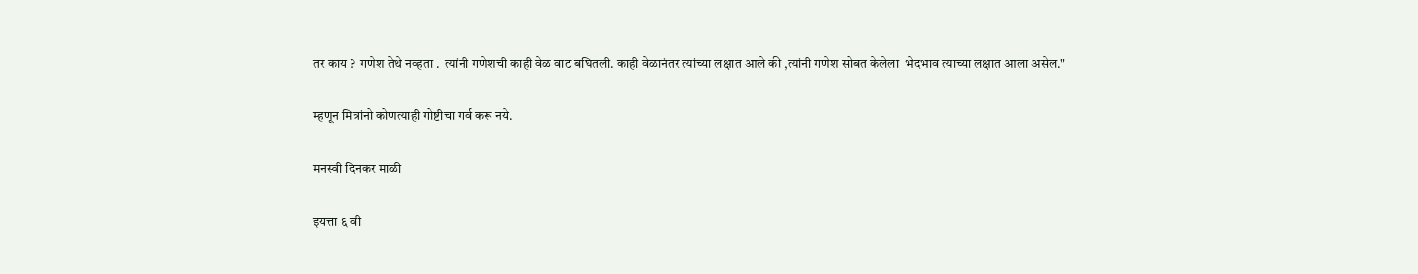तर काय ?  गणेश तेथे नव्हता .  त्यांनी गणेशची काही वेळ वाट बघितली. काही वेळानंतर त्यांच्या लक्षात आले की ,त्यांनी गणेश सोबत केलेला  भेदभाव त्याच्या लक्षात आला असेल."

म्हणून मित्रांनो कोणत्याही गोष्टीचा गर्व करू नये.

मनस्वी दिनकर माळी

इयत्ता ६ वी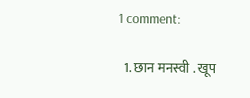1 comment:

  1. छान मनस्वी . खूप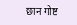छान गोष्ट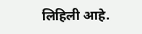लिहिली आहे.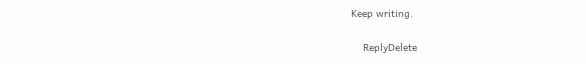Keep writing.

    ReplyDelete